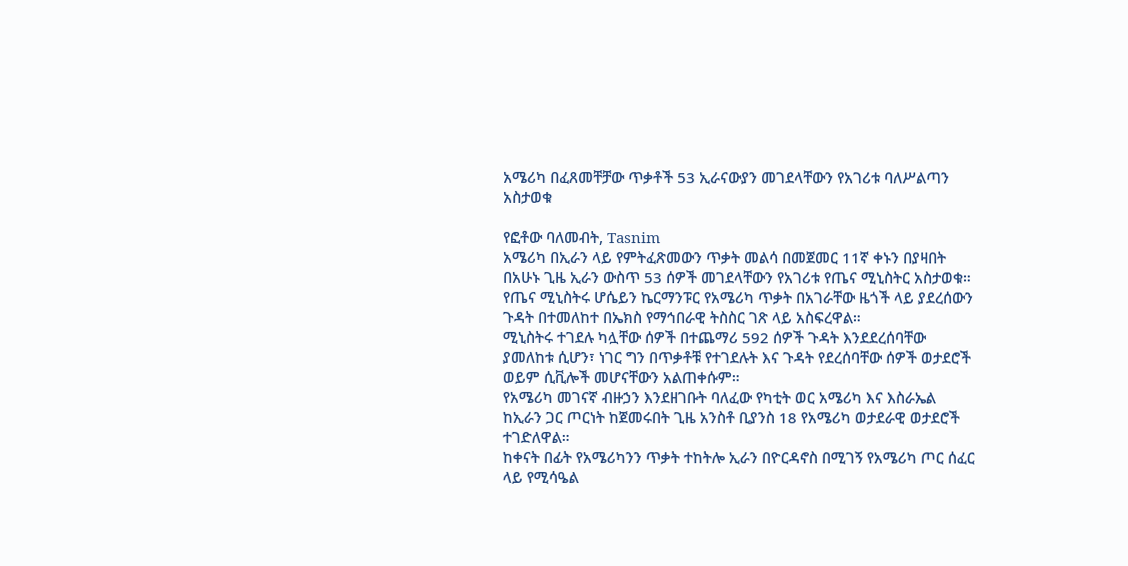አሜሪካ በፈጸመቸቻው ጥቃቶች 53 ኢራናውያን መገደላቸውን የአገሪቱ ባለሥልጣን አስታወቁ

የፎቶው ባለመብት, Tasnim
አሜሪካ በኢራን ላይ የምትፈጽመውን ጥቃት መልሳ በመጀመር 11ኛ ቀኑን በያዛበት በአሁኑ ጊዜ ኢራን ውስጥ 53 ሰዎች መገደላቸውን የአገሪቱ የጤና ሚኒስትር አስታወቁ።
የጤና ሚኒስትሩ ሆሴይን ኬርማንፑር የአሜሪካ ጥቃት በአገራቸው ዜጎች ላይ ያደረሰውን ጉዳት በተመለከተ በኤክስ የማኅበራዊ ትስስር ገጽ ላይ አስፍረዋል።
ሚኒስትሩ ተገደሉ ካሏቸው ሰዎች በተጨማሪ 592 ሰዎች ጉዳት እንደደረሰባቸው ያመለከቱ ሲሆን፣ ነገር ግን በጥቃቶቹ የተገደሉት እና ጉዳት የደረሰባቸው ሰዎች ወታደሮች ወይም ሲቪሎች መሆናቸውን አልጠቀሱም።
የአሜሪካ መገናኛ ብዙኃን እንደዘገቡት ባለፈው የካቲት ወር አሜሪካ እና እስራኤል ከኢራን ጋር ጦርነት ከጀመሩበት ጊዜ አንስቶ ቢያንስ 18 የአሜሪካ ወታደራዊ ወታደሮች ተገድለዋል።
ከቀናት በፊት የአሜሪካንን ጥቃት ተከትሎ ኢራን በዮርዳኖስ በሚገኝ የአሜሪካ ጦር ሰፈር ላይ የሚሳዔል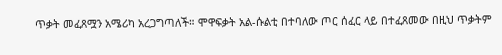ጥቃት መፈጸሟን አሜሪካ አረጋግጣለች። ሞዋፍቃት አል-ሱልቲ በተባለው ጦር ሰፈር ላይ በተፈጸመው በዚህ ጥቃትም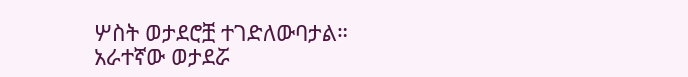ሦስት ወታደሮቿ ተገድለውባታል።
አራተኛው ወታደሯ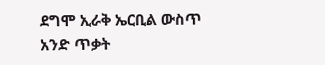ደግሞ ኢራቅ ኤርቢል ውስጥ አንድ ጥቃት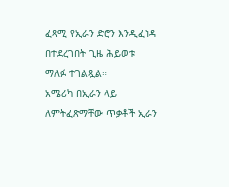ፈጻሚ የኢራን ድሮን እንዲፈነዳ በተደረገበት ጊዜ ሕይወቱ ማለፉ ተገልጿል።
አሜሪካ በኢራን ላይ ለምትፈጽማቸው ጥቃቶች ኢራን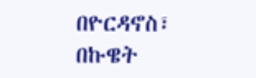በዮርዳኖስ፣ በኩዌት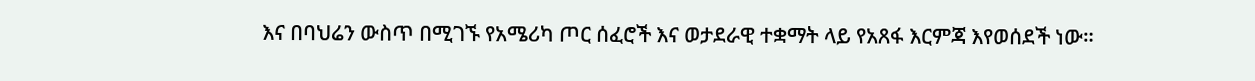እና በባህሬን ውስጥ በሚገኙ የአሜሪካ ጦር ሰፈሮች እና ወታደራዊ ተቋማት ላይ የአጸፋ እርምጃ እየወሰደች ነው።